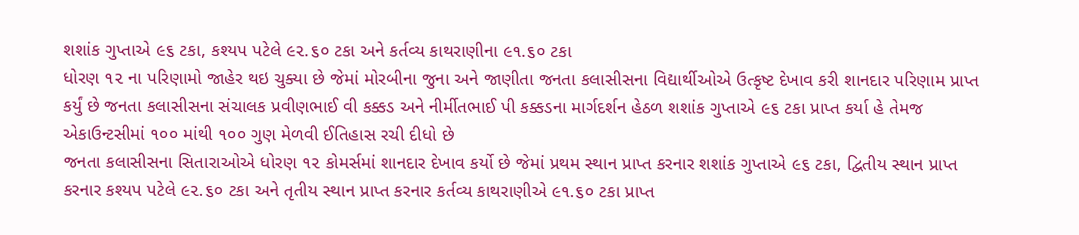શશાંક ગુપ્તાએ ૯૬ ટકા, કશ્યપ પટેલે ૯૨.૬૦ ટકા અને કર્તવ્ય કાથરાણીના ૯૧.૬૦ ટકા
ધોરણ ૧૨ ના પરિણામો જાહેર થઇ ચુક્યા છે જેમાં મોરબીના જુના અને જાણીતા જનતા કલાસીસના વિદ્યાર્થીઓએ ઉત્કૃષ્ટ દેખાવ કરી શાનદાર પરિણામ પ્રાપ્ત કર્યું છે જનતા કલાસીસના સંચાલક પ્રવીણભાઈ વી કક્કડ અને નીર્મીતભાઈ પી કક્કડના માર્ગદર્શન હેઠળ શશાંક ગુપ્તાએ ૯૬ ટકા પ્રાપ્ત કર્યા હે તેમજ એકાઉન્ટસીમાં ૧૦૦ માંથી ૧૦૦ ગુણ મેળવી ઈતિહાસ રચી દીધો છે
જનતા કલાસીસના સિતારાઓએ ધોરણ ૧૨ કોમર્સમાં શાનદાર દેખાવ કર્યો છે જેમાં પ્રથમ સ્થાન પ્રાપ્ત કરનાર શશાંક ગુપ્તાએ ૯૬ ટકા, દ્વિતીય સ્થાન પ્રાપ્ત કરનાર કશ્યપ પટેલે ૯૨.૬૦ ટકા અને તૃતીય સ્થાન પ્રાપ્ત કરનાર કર્તવ્ય કાથરાણીએ ૯૧.૬૦ ટકા પ્રાપ્ત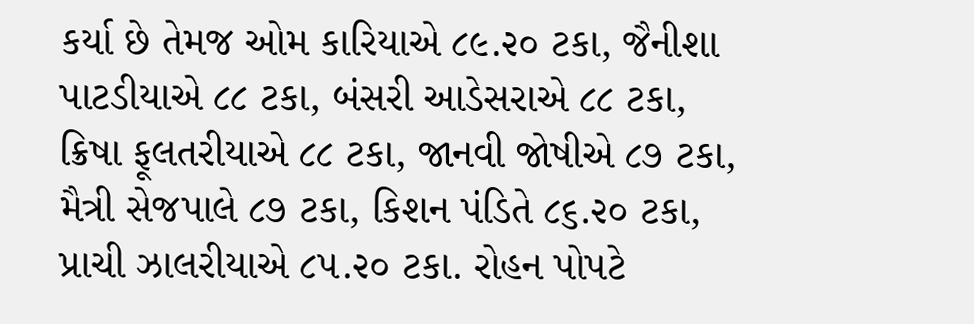કર્યા છે તેમજ ઓમ કારિયાએ ૮૯.૨૦ ટકા, જૈનીશા પાટડીયાએ ૮૮ ટકા, બંસરી આડેસરાએ ૮૮ ટકા, ક્રિષા ફૂલતરીયાએ ૮૮ ટકા, જાનવી જોષીએ ૮૭ ટકા, મૈત્રી સેજપાલે ૮૭ ટકા, કિશન પંડિતે ૮૬.૨૦ ટકા, પ્રાચી ઝાલરીયાએ ૮૫.૨૦ ટકા. રોહન પોપટે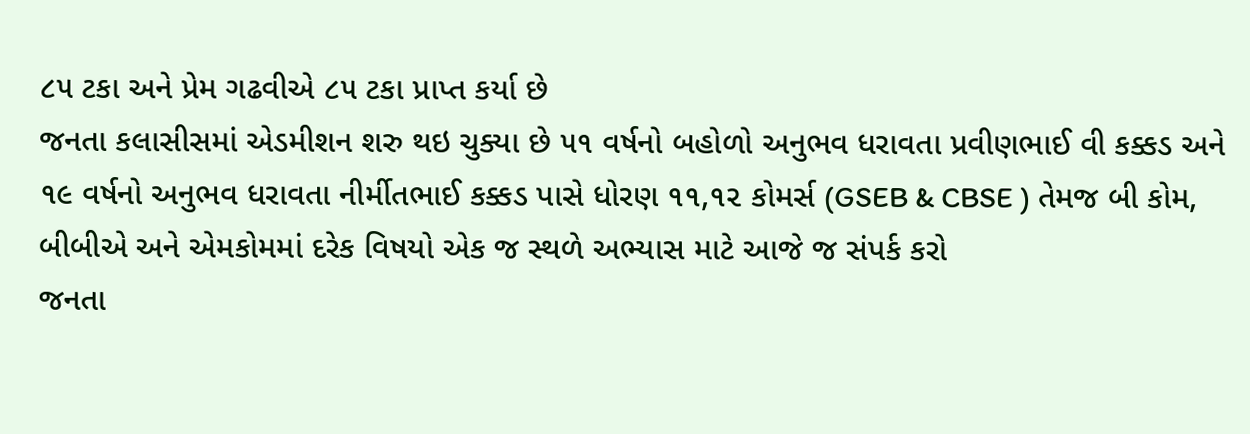૮૫ ટકા અને પ્રેમ ગઢવીએ ૮૫ ટકા પ્રાપ્ત કર્યા છે
જનતા કલાસીસમાં એડમીશન શરુ થઇ ચુક્યા છે ૫૧ વર્ષનો બહોળો અનુભવ ધરાવતા પ્રવીણભાઈ વી કક્કડ અને ૧૯ વર્ષનો અનુભવ ધરાવતા નીર્મીતભાઈ કક્કડ પાસે ધોરણ ૧૧,૧૨ કોમર્સ (GSEB & CBSE ) તેમજ બી કોમ, બીબીએ અને એમકોમમાં દરેક વિષયો એક જ સ્થળે અભ્યાસ માટે આજે જ સંપર્ક કરો
જનતા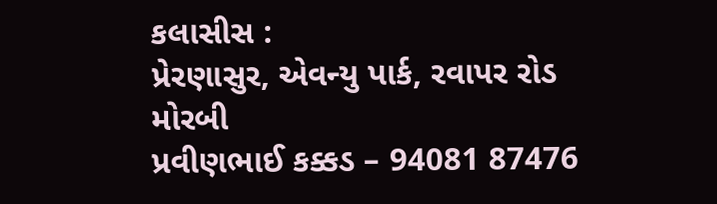કલાસીસ :
પ્રેરણાસુર, એવન્યુ પાર્ક, રવાપર રોડ મોરબી
પ્રવીણભાઈ કક્કડ – 94081 87476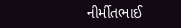નીર્મીતભાઈ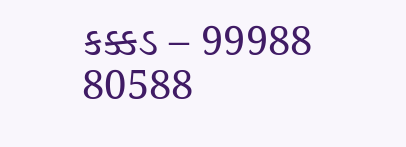કક્કડ – 99988 80588